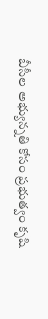బీసీల అభ్యున్న‌తి కోసం ప్ర‌భుత్వం కృషి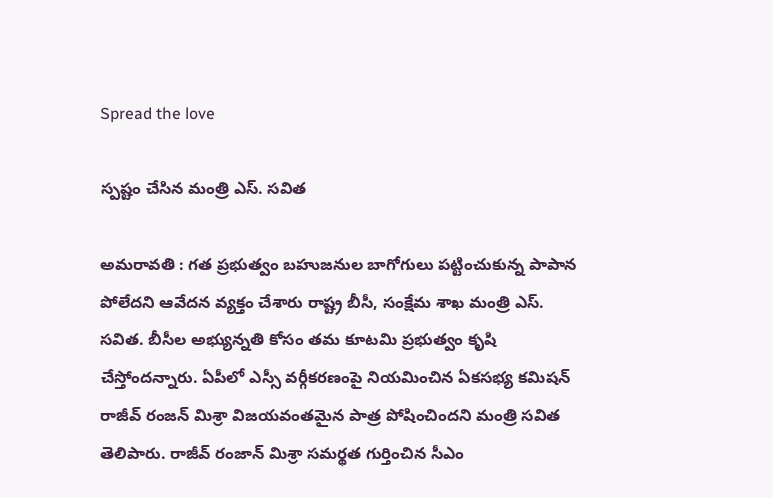Spread the love

స్ప‌ష్టం చేసిన మంత్రి ఎస్. స‌విత

అమ‌రావ‌తి : గ‌త ప్ర‌భుత్వం బ‌హుజ‌నుల బాగోగులు ప‌ట్టించుకున్న పాపాన పోలేద‌ని ఆవేద‌న వ్య‌క్తం చేశారు రాష్ట్ర బీసీ, సంక్షేమ శాఖ మంత్రి ఎస్. స‌విత‌. బీసీల అభ్యున్న‌తి కోసం త‌మ కూట‌మి ప్ర‌భుత్వం కృషి చేస్తోంద‌న్నారు. ఏపీలో ఎస్సీ వర్గీకరణంపై నియమించిన ఏకసభ్య కమిషన్ రాజీవ్ రంజన్ మిశ్రా విజయవంతమైన పాత్ర పోషించిందని మంత్రి సవిత తెలిపారు. రాజీవ్ రంజాన్ మిశ్రా సమర్థత గుర్తించిన సీఎం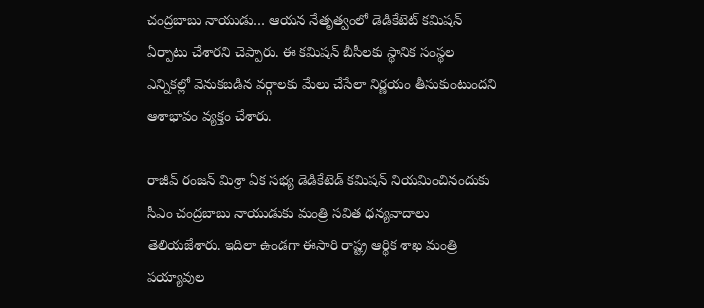చంద్రబాబు నాయుడు… ఆయన నేతృత్వంలో డెడికేటెట్ కమిషన్ ఏర్పాటు చేశారని చెప్పారు. ఈ కమిషన్ బీసీలకు స్థానిక సంస్థల ఎన్నికల్లో వెనుకబడిన వర్గాలకు మేలు చేసేలా నిర్ణయం తీసుకుంటుందని ఆశాభావం వ్యక్తం చేశారు.

రాజీవ్ రంజన్ మిశ్రా ఏక సభ్య డెడికేటెడ్ కమిషన్ నియమించినందుకు సీఎం చంద్రబాబు నాయుడుకు మంత్రి సవిత ధన్యవాదాలు తెలియజేశారు. ఇదిలా ఉండ‌గా ఈసారి రాష్ట్ర ఆర్థిక శాఖ మంత్రి పయ్యావుల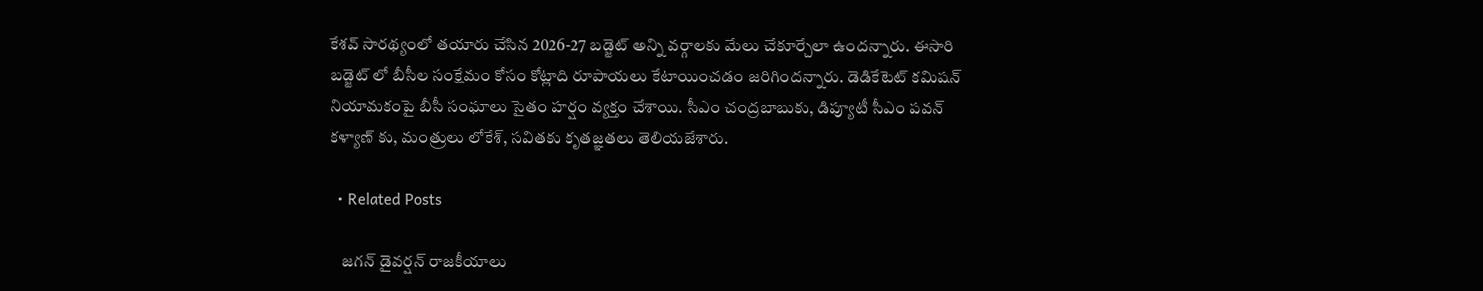కేశ‌వ్ సార‌థ్యంలో త‌యారు చేసిన 2026-27 బ‌డ్జెట్ అన్ని వ‌ర్గాల‌కు మేలు చేకూర్చేలా ఉంద‌న్నారు. ఈసారి బ‌డ్జెట్ లో బీసీల సంక్షేమం కోసం కోట్లాది రూపాయ‌లు కేటాయించ‌డం జ‌రిగింద‌న్నారు. డెడికేటెట్ కమిషన్ నియామకంపై బీసీ సంఘాలు సైతం హర్షం వ్యక్తం చేశాయి. సీఎం చంద్రబాబుకు, డిప్యూటీ సీఎం పవన్ క‌ళ్యాణ్ కు, మంత్రులు లోకేశ్, సవితకు కృతజ్ఞతలు తెలియజేశారు.

  • Related Posts

    జ‌గ‌న్ డైవ‌ర్ష‌న్ రాజ‌కీయాలు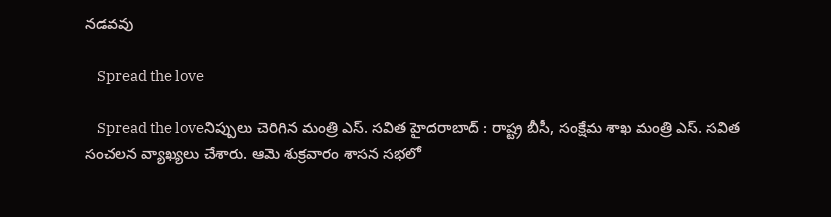న‌డ‌వ‌వు

    Spread the love

    Spread the loveనిప్పులు చెరిగిన మంత్రి ఎస్. స‌విత హైద‌రాబాద్ : రాష్ట్ర బీసీ, సంక్షేమ శాఖ మంత్రి ఎస్. స‌విత సంచ‌ల‌న వ్యాఖ్య‌లు చేశారు. ఆమె శుక్ర‌వారం శాస‌న స‌భ‌లో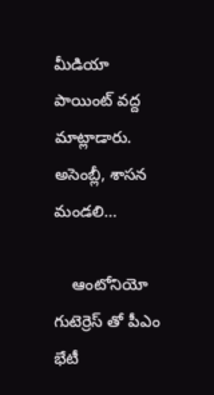మీడియా పాయింట్ వ‌ద్ద మాట్లాడారు. అసెంబ్లీ, శాస‌న మండ‌లి…

    ఆంటోనియో గుటెర్రెస్ తో పీఎం భేటీ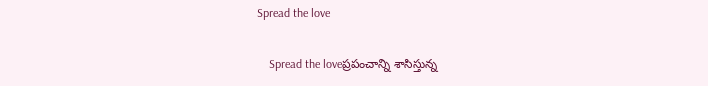Spread the love

    Spread the loveప్ర‌పంచాన్ని శాసిస్తున్న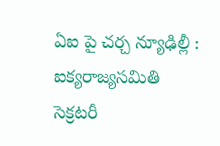ఏఐ పై చ‌ర్చ న్యూఢిల్లీ : ఐక్యరాజ్యసమితి సెక్రటరీ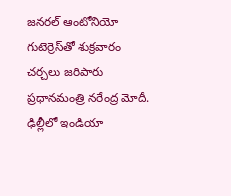జనరల్ ఆంటోనియో గుటెర్రెస్‌తో శుక్ర‌వారం చ‌ర్చ‌లు జ‌రిపారు ప్ర‌ధాన‌మంత్రి న‌రేంద్ర మోదీ. ఢిల్లీలో ఇండియా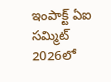ఇంపాక్ట్ ఏఐ స‌మ్మిట్ 2026లో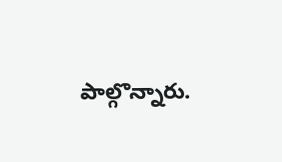పాల్గొన్నారు.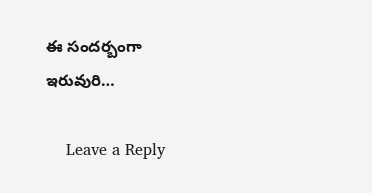ఈ సంద‌ర్బంగా ఇరువురి…

    Leave a Reply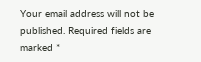Your email address will not be published. Required fields are marked *